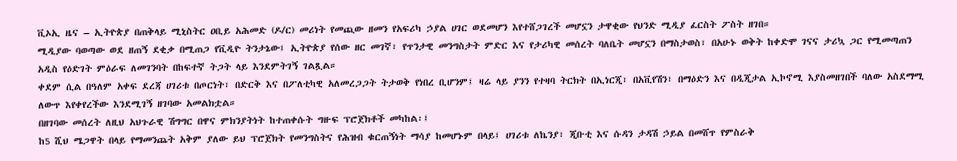ቪኦኢ ዜና – ኢትዮጵያ በጠቅላይ ሚኒስትር ዐቢይ አሕመድ (ዶ/ር) መሪነት የመጪው ዘመን የአፍሪካ ኃያል ሀገር ወደመሆን እየተሸጋገረች መሆኗን ታዋቂው የህንድ ሚዲያ ፈርስት ፖስት ዘገበ።
ሚዲያው ባወጣው ወደ ዘጠኝ ደቂቃ በሚጠጋ የቪዲዮ ትንታኔው፤ ኢትዮጵያ የሰው ዘር መገኛ፣ የጥንታዊ መንግስታት ምድር እና የታሪካዊ መሰረት ባለቤት መሆኗን በማስታወስ፣ በአሁኑ ወቅት ከቀድሞ ገናና ታሪኳ ጋር የሚመጣጠን አዲስ የዕድገት ምዕራፍ ለመገንባት በከፍተኛ ትጋት ላይ እንደምትገኝ ገልጿል።
ቀደም ሲል በዓለም አቀፍ ደረጃ ሀገሪቱ በጦርነት፣ በድርቅ እና በፖለቲካዊ አለመረጋጋት ትታወቅ የነበረ ቢሆንም፤ ዛሬ ላይ ያንን የተዛባ ትርክት በኢነርጂ፣ በአቪየሽን፣ በማዕድን እና በዲጂታል ኢኮኖሚ እያስመዘገበች ባለው አስደማሚ ለውጥ እየቀየረችው እንደሚገኝ ዘገባው አመልክቷል።
በዘገባው መሰረት ለዚህ አህጉራዊ ሽግግር በዋና ምክንያትነት ከተጠቀሱት ግዙፍ ፕሮጀክቶች መካከል፡፤
ከ5 ሺህ ሜጋዋት በላይ የማመንጨት አቅም ያለው ይህ ፕሮጀክት የመንግስትና የሕዝብ ቁርጠኝነት ማሳያ ከመሆኑም በላይ፤ ሀገሪቱ ለኬንያ፣ ጂቡቲ እና ሱዳን ታዳሽ ኃይል በመሸጥ የምስራቅ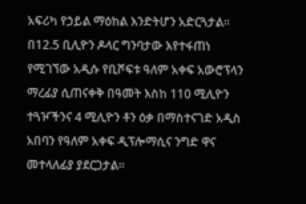አፍሪካ የኃይል ማዕከል እንድትሆን አድርጓታል።
በ12.5 ቢሊዮን ዶላር ግንባታው እየተፋጠነ የሚገኘው አዲሱ የቢሾፍቱ ዓለም አቀፍ አውሮፕላን ማረፊያ ሲጠናቀቅ በዓመት እስከ 110 ሚሊዮን ተጓዦችንና 4 ሚሊዮን ቶን ዕቃ በማስተናገድ አዲስ አበባን የዓለም አቀፍ ዲፕሎማሲና ንግድ ዋና መተላለፊያ ያደርጋታል።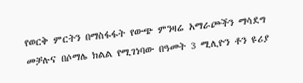የወርቅ ምርትን በማስፋፋት የውጭ ምንዛሬ አማራጮችን ማሳደግ መቻሉና በሶማሌ ክልል የሚገነባው በዓመት 3 ሚሊዮን ቶን ዩሪያ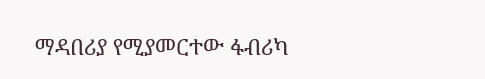ማዳበሪያ የሚያመርተው ፋብሪካ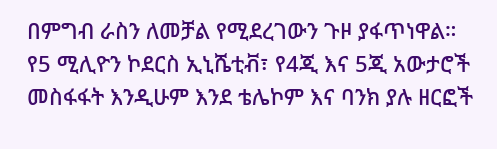በምግብ ራስን ለመቻል የሚደረገውን ጉዞ ያፋጥነዋል።
የ5 ሚሊዮን ኮደርስ ኢኒሼቲቭ፣ የ4ጂ እና 5ጂ አውታሮች መስፋፋት እንዲሁም እንደ ቴሌኮም እና ባንክ ያሉ ዘርፎች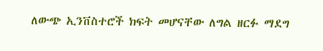ለውጭ ኢንቨስተሮች ክፍት መሆናቸው ለግል ዘርፉ ማደግ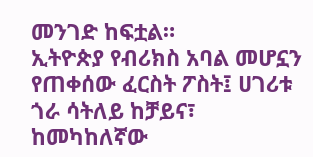መንገድ ከፍቷል።
ኢትዮጵያ የብሪክስ አባል መሆኗን የጠቀሰው ፈርስት ፖስት፤ ሀገሪቱ ጎራ ሳትለይ ከቻይና፣ ከመካከለኛው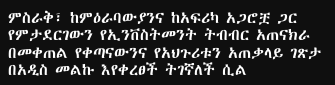ምስራቅ፣ ከምዕራባውያንና ከአፍሪካ አጋሮቿ ጋር የምታደርገውን የኢንቨስትመንት ትብብር አጠናክራ በመቀጠል የቀጣናውንና የአህጉሪቱን አጠቃላይ ገጽታ በአዲስ መልኩ እየቀረፀች ትገኛለች ሲል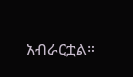አብራርቷል።